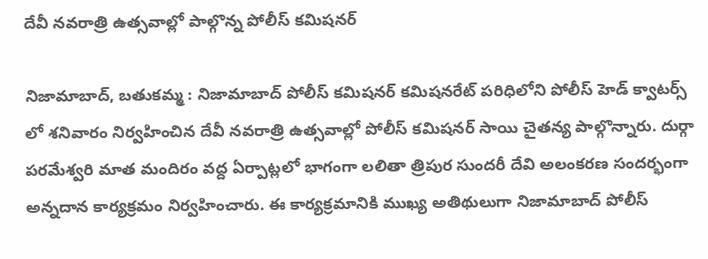దేవీ నవరాత్రి ఉత్సవాల్లో పాల్గొన్న పోలీస్ కమిషనర్

నిజామాబాద్, బతుకమ్మ : నిజామాబాద్ పోలీస్ కమిషనర్ కమిషనరేట్ పరిధిలోని పోలీస్ హెడ్ క్వాటర్స్ లో శనివారం నిర్వహించిన దేవీ నవరాత్రి ఉత్సవాల్లో పోలీస్ కమిషనర్ సాయి చైతన్య పాల్గొన్నారు. దుర్గా పరమేశ్వరి మాత మందిరం వద్ద ఏర్పాట్లలో భాగంగా లలితా త్రిపుర సుందరీ దేవి అలంకరణ సందర్భంగా  అన్నదాన కార్యక్రమం నిర్వహించారు. ఈ కార్యక్రమానికి ముఖ్య అతిథులుగా నిజామాబాద్ పోలీస్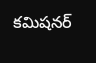కమిషనర్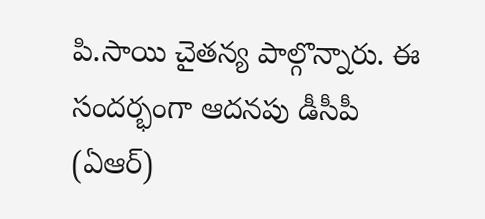పి.సాయి చైతన్య పాల్గొన్నారు. ఈ సందర్భంగా ఆదనపు డీసీపీ (ఏఆర్)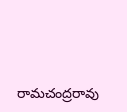రామచంద్రరావు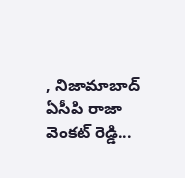, నిజామాబాద్ ఏసీపి రాజా వెంకట్ రెడ్డి...